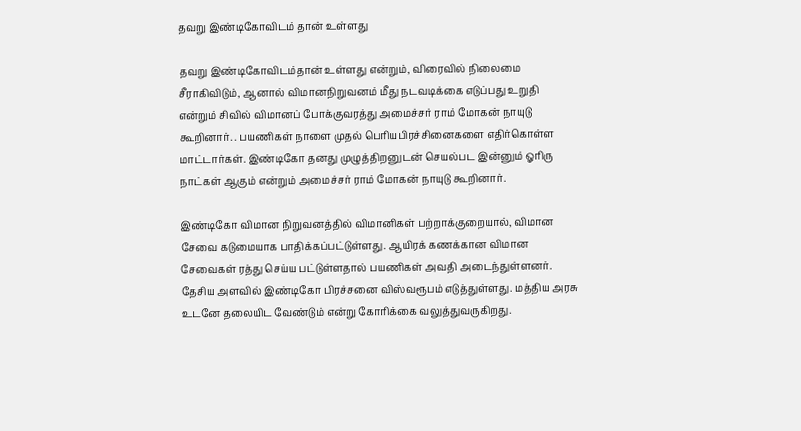தவறு இண்டிகோவிடம் தான் உள்ளது

தவறு இண்டிகோவிடம்தான் உள்ளது என்றும், விரைவில் நிலைமை சீராகிவிடும், ஆனால் விமானநிறுவனம் மீது நடவடிக்கை எடுப்பது உறுதி என்றும் சிவில் விமானப் போக்குவரத்து அமைச்சர் ராம் மோகன் நாயுடு கூறினார். . பயணிகள் நாளை முதல் பெரியபிரச்சினைகளை எதிர்கொள்ள மாட்டார்கள். இண்டிகோ தனது முழுத்திறனுடன் செயல்பட இன்னும் ஓரிரு நாட்கள் ஆகும் என்றும் அமைச்சர் ராம் மோகன் நாயுடு கூறினார்.

இண்டிகோ விமான நிறுவனத்தில் விமானிகள் பற்றாக்குறையால், விமான சேவை கடுமையாக பாதிக்கப்பட்டுள்ளது. ஆயிரக் கணக்கான விமான சேவைகள் ரத்து செய்ய பட்டுள்ளதால் பயணிகள் அவதி அடைந்துள்ளனர். தேசிய அளவில் இண்டிகோ பிரச்சனை விஸ்வரூபம் எடுத்துள்ளது. மத்திய அரசு உடனே தலையிட வேண்டும் என்று கோரிக்கை வலுத்துவருகிறது.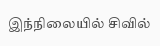இந்நிலையில் சிவில்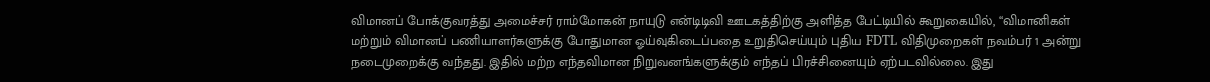விமானப் போக்குவரத்து அமைச்சர் ராம்மோகன் நாயுடு என்டிடிவி ஊடகத்திற்கு அளித்த பேட்டியில் கூறுகையில், “விமானிகள் மற்றும் விமானப் பணியாளர்களுக்கு போதுமான ஓய்வுகிடைப்பதை உறுதிசெய்யும் புதிய FDTL விதிமுறைகள் நவம்பர் 1 அன்று நடைமுறைக்கு வந்தது. இதில் மற்ற எந்தவிமான நிறுவனங்களுக்கும் எந்தப் பிரச்சினையும் ஏற்படவில்லை. இது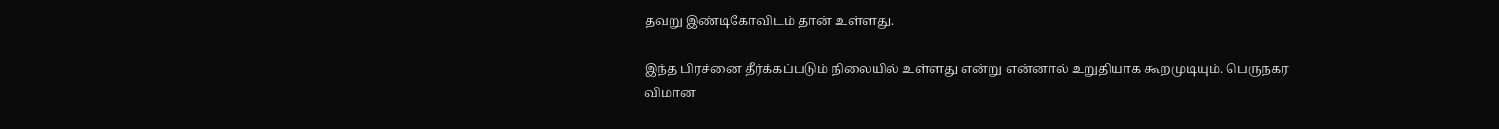தவறு இண்டிகோவிடம் தான் உள்ளது.

இந்த பிரச்னை தீர்க்கப்படும் நிலையில் உள்ளது என்று என்னால் உறுதியாக கூறமுடியும். பெருநகர விமான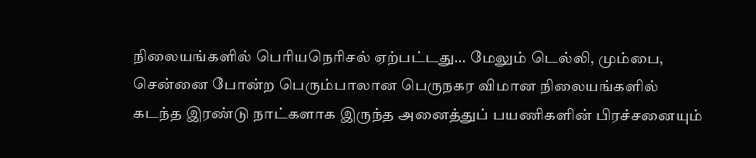நிலையங்களில் பெரியநெரிசல் ஏற்பட்டது… மேலும் டெல்லி, மும்பை, சென்னை போன்ற பெரும்பாலான பெருநகர விமான நிலையங்களில் கடந்த இரண்டு நாட்களாக இருந்த அனைத்துப் பயணிகளின் பிரச்சனையும்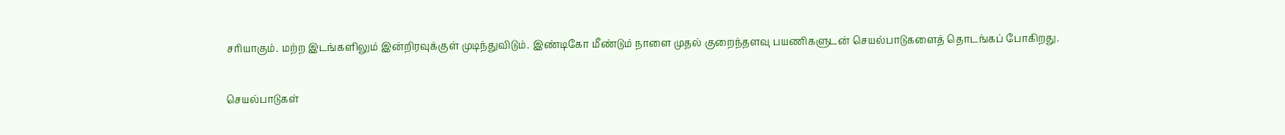சரியாகும். மற்ற இடங்களிலும் இன்றிரவுக்குள் முடிந்துவிடும். இண்டிகோ மீண்டும் நாளை முதல் குறைந்தளவு பயணிகளுடன் செயல்பாடுகளைத் தொடங்கப் போகிறது.

செயல்பாடுகள்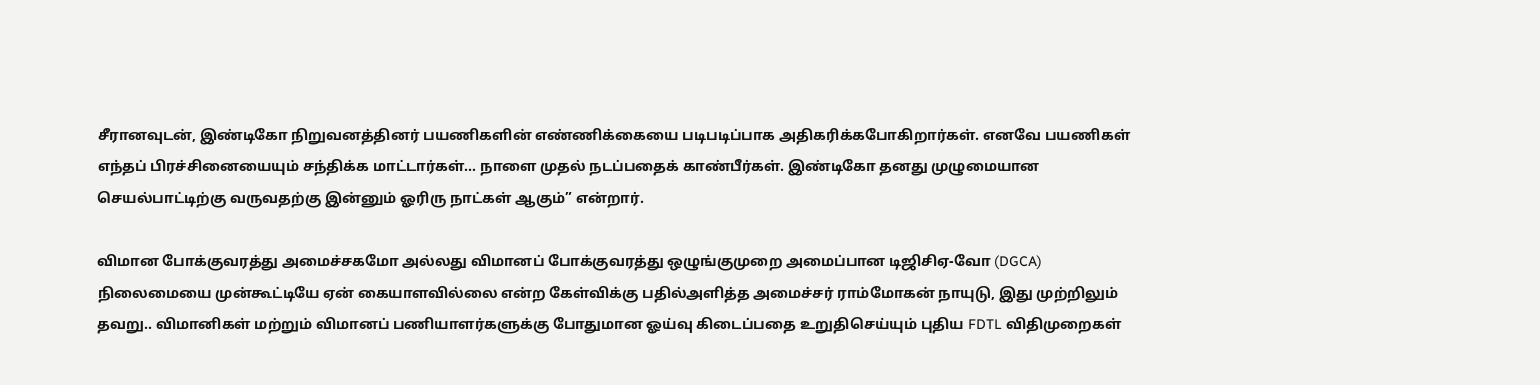சீரானவுடன், இண்டிகோ நிறுவனத்தினர் பயணிகளின் எண்ணிக்கையை படிபடிப்பாக அதிகரிக்கபோகிறார்கள். எனவே பயணிகள் எந்தப் பிரச்சினையையும் சந்திக்க மாட்டார்கள்… நாளை முதல் நடப்பதைக் காண்பீர்கள். இண்டிகோ தனது முழுமையான செயல்பாட்டிற்கு வருவதற்கு இன்னும் ஓரிரு நாட்கள் ஆகும்” என்றார்.

விமான போக்குவரத்து அமைச்சகமோ அல்லது விமானப் போக்குவரத்து ஒழுங்குமுறை அமைப்பான டிஜிசிஏ-வோ (DGCA) நிலைமையை முன்கூட்டியே ஏன் கையாளவில்லை என்ற கேள்விக்கு பதில்அளித்த அமைச்சர் ராம்மோகன் நாயுடு, இது முற்றிலும் தவறு.. விமானிகள் மற்றும் விமானப் பணியாளர்களுக்கு போதுமான ஓய்வு கிடைப்பதை உறுதிசெய்யும் புதிய FDTL விதிமுறைகள்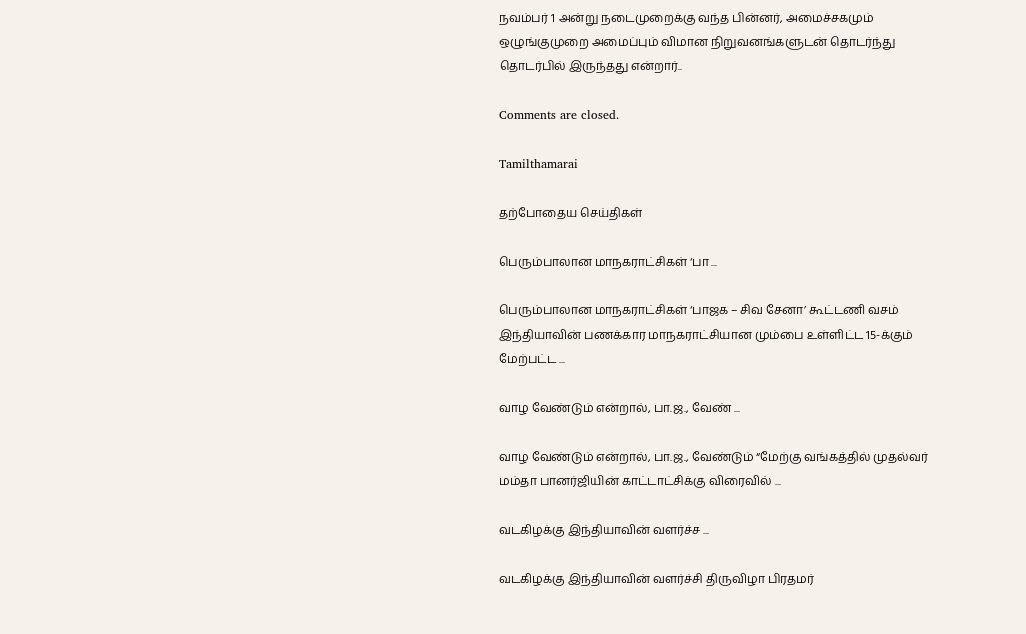நவம்பர் 1 அன்று நடைமுறைக்கு வந்த பின்னர், அமைச்சகமும் ஒழுங்குமுறை அமைப்பும் விமான நிறுவனங்களுடன் தொடர்ந்து தொடர்பில் இருந்தது என்றார்..

Comments are closed.

Tamilthamarai

தற்போதைய செய்திகள்

பெரும்பாலான மாநகராட்சிகள் ‘பா ...

பெரும்பாலான மாநகராட்சிகள் ‘பாஜக – சிவ சேனா’ கூட்டணி வசம் இந்தியாவின் பணக்கார மாநகராட்சியான மும்பை உள்ளிட்ட 15-க்கும் மேற்பட்ட ...

வாழ வேண்டும் என்றால், பா.ஜ., வேண் ...

வாழ வேண்டும் என்றால், பா.ஜ., வேண்டும் “மேற்கு வங்கத்தில் முதல்வர் மம்தா பானர்ஜியின் காட்டாட்சிக்கு விரைவில் ...

வடகிழக்கு இந்தியாவின் வளர்ச்ச ...

வடகிழக்கு இந்தியாவின் வளர்ச்சி திருவிழா பிரதமர்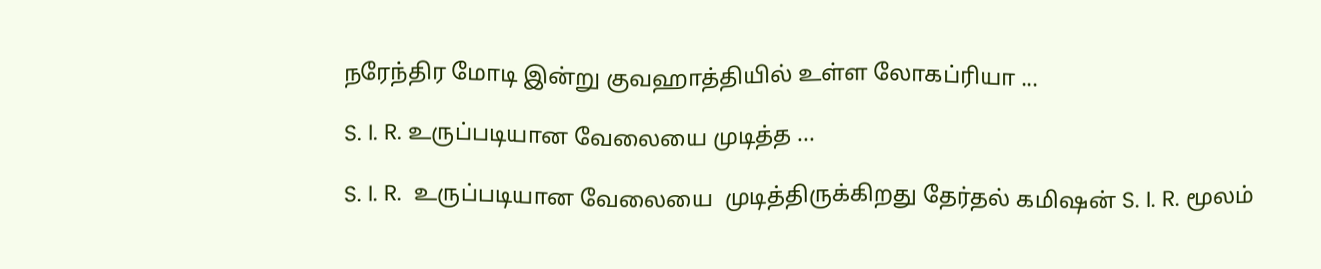நரேந்திர மோடி இன்று குவஹாத்தியில் உள்ள லோகப்ரியா ...

S. I. R. உருப்படியான வேலையை முடித்த ...

S. I. R.  உருப்படியான வேலையை  முடித்திருக்கிறது தேர்தல் கமிஷன் S. I. R. மூலம்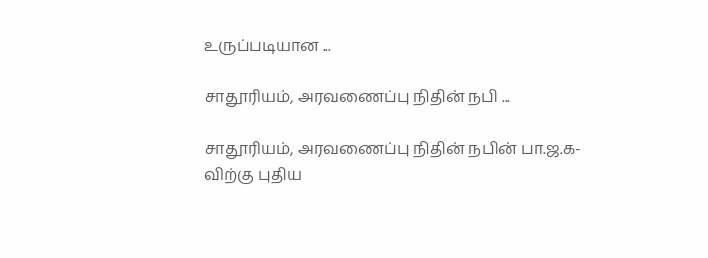உருப்படியான ...

சாதூரியம், அரவணைப்பு நிதின் நபி ...

சாதூரியம், அரவணைப்பு நிதின் நபின் பா.ஜ.க-விற்கு புதிய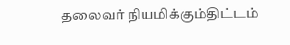தலைவர் நியமிக்கும்திட்டம்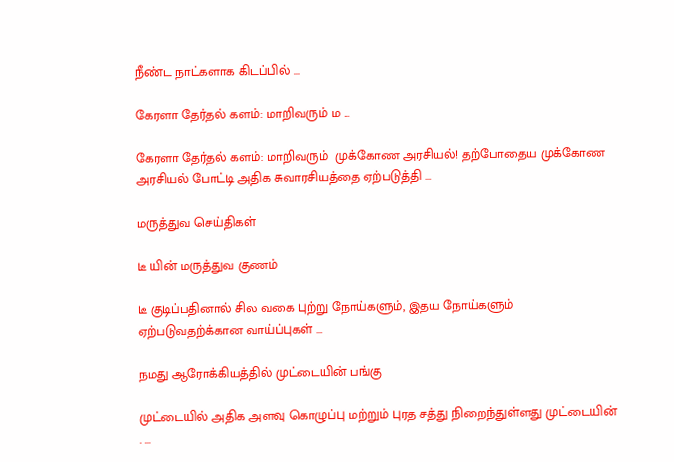நீண்ட நாட்களாக கிடப்பில் ...

கேரளா தேர்தல் களம்: மாறிவரும் ம ...

கேரளா தேர்தல் களம்: மாறிவரும்  முக்கோண அரசியல்! தற்போதைய முக்கோண அரசியல் போட்டி அதிக சுவாரசியத்தை ஏற்படுத்தி ...

மருத்துவ செய்திகள்

டீ யின் மருத்துவ குணம்

டீ குடிப்பதினால் சில வகை புற்று நோய்களும், இதய நோய்களும் ஏற்படுவதற்க்கான வாய்ப்புகள் ...

நமது ஆரோக்கியத்தில் முட்டையின் பங்கு

முட்டையில் அதிக அளவு கொழுப்பு மற்றும் புரத சத்து நிறைந்துள்ளது முட்டையின் . ...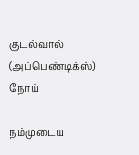குடல்வால் (அப்பெண்டிக்ஸ்) நோய்

நம்முடைய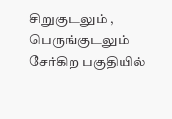சிறுகுடலும் , பெருங்குடலும் சேர்கிற பகுதியில்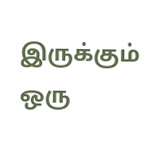இருக்கும் ஒரு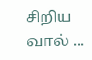சிறிய வால் ...